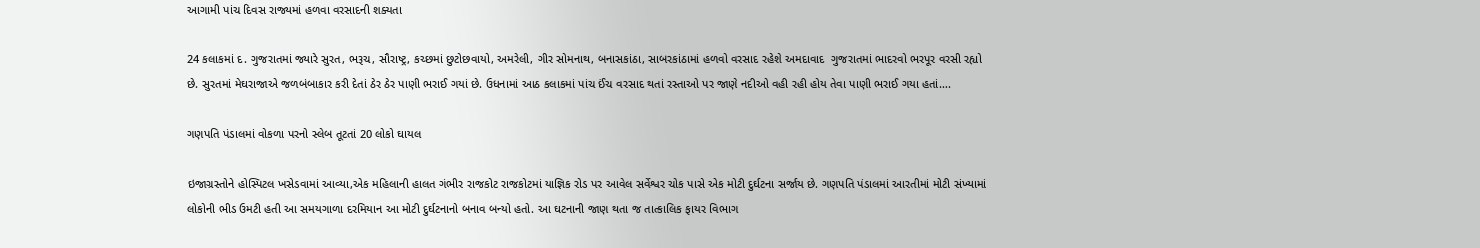આગામી પાંચ દિવસ રાજ્યમાં હળવા વરસાદની શક્યતા

24 કલાકમાં દ. ગુજરાતમાં જ્યારે સુરત, ભરૂચ, સૌરાષ્ટ્ર, કચ્છમાં છુટોછવાયો, અમરેલી, ગીર સોમનાથ, બનાસકાંઠા, સાબરકાંઠામાં હળવો વરસાદ રહેશે અમદાવાદ  ગુજરાતમાં ભાદરવો ભરપૂર વરસી રહ્યો છે. સુરતમાં મેઘરાજાએ જળબંબાકાર કરી દેતાં ઠેર ઠેર પાણી ભરાઈ ગયાં છે. ઉધનામાં આઠ કલાકમાં પાંચ ઈંચ વરસાદ થતાં રસ્તાઓ પર જાણે નદીઓ વહી રહી હોય તેવા પાણી ભરાઈ ગયા હતાં….

ગણપતિ પંડાલમાં વોકળા પરનો સ્લેબ તૂટતાં 20 લોકો ઘાયલ

ઇજાગ્રસ્તોને હોસ્પિટલ ખસેડવામાં આવ્યા,એક મહિલાની હાલત ગંભીર રાજકોટ રાજકોટમાં યાજ્ઞિક રોડ પર આવેલ સર્વેશ્વર ચોક પાસે એક મોટી દુર્ઘટના સર્જાય છે. ગણપતિ પંડાલમાં આરતીમાં મોટી સંખ્યામાં લોકોની ભીડ ઉમટી હતી આ સમયગાળા દરમિયાન આ મોટી દુર્ઘટનાનો બનાવ બન્યો હતો. આ ઘટનાની જાણ થતા જ તાત્કાલિક ફાયર વિભાગ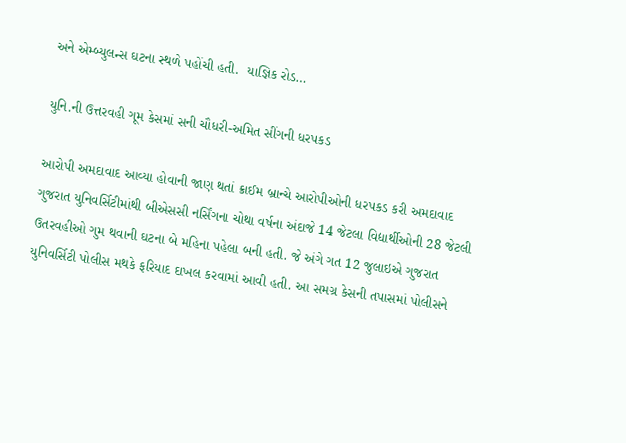અને એમ્બ્યુલન્સ ઘટના સ્થળે પહોંચી હતી.  યાજ્ઞિક રોડ…

યુનિ.ની ઉત્તરવહી ગૂમ કેસમાં સની ચૌધરી-અમિત સીંગની ધરપકડ

આરોપી અમદાવાદ આવ્યા હોવાની જાણ થતાં ક્રાઈમ બ્રાન્ચે આરોપીઓની ધરપકડ કરી અમદાવાદ  ગુજરાત યુનિવર્સિટીમાંથી બીએસસી નર્સિંગના ચોથા વર્ષના અંદાજે 14 જેટલા વિદ્યાર્થીઓની 28 જેટલી ઉતરવહીઓ ગુમ થવાની ઘટના બે મહિના પહેલા બની હતી. જે અંગે ગત 12 જુલાઇએ ગુજરાત યુનિવર્સિટી પોલીસ મથકે ફરિયાદ દાખલ કરવામાં આવી હતી. આ સમગ્ર કેસની તપાસમાં પોલીસને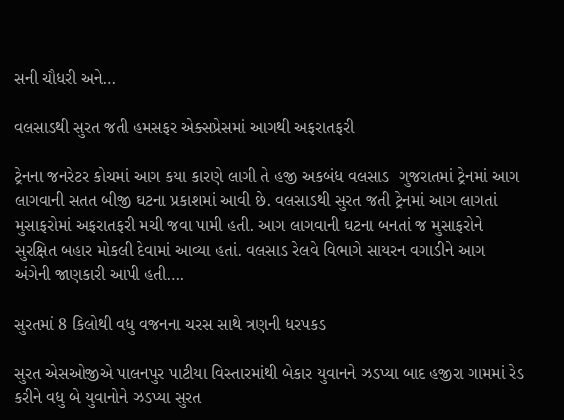સની ચૌધરી અને…

વલસાડથી સુરત જતી હમસફર એક્સપ્રેસમાં આગથી અફરાતફરી

ટ્રેનના જનરેટર કોચમાં આગ કયા કારણે લાગી તે હજી અકબંધ વલસાડ  ગુજરાતમાં ટ્રેનમાં આગ લાગવાની સતત બીજી ઘટના પ્રકાશમાં આવી છે. વલસાડથી સુરત જતી ટ્રેનમાં આગ લાગતાં મુસાફરોમાં અફરાતફરી મચી જવા પામી હતી. આગ લાગવાની ઘટના બનતાં જ મુસાફરોને સુરક્ષિત બહાર મોકલી દેવામાં આવ્યા હતાં. વલસાડ રેલવે વિભાગે સાયરન વગાડીને આગ અંગેની જાણકારી આપી હતી….

સુરતમાં 8 કિલોથી વધુ વજનના ચરસ સાથે ત્રણની ધરપકડ

સુરત એસઓજીએ પાલનપુર પાટીયા વિસ્તારમાંથી બેકાર યુવાનને ઝડપ્યા બાદ હજીરા ગામમાં રેડ કરીને વધુ બે યુવાનોને ઝડપ્યા સુરત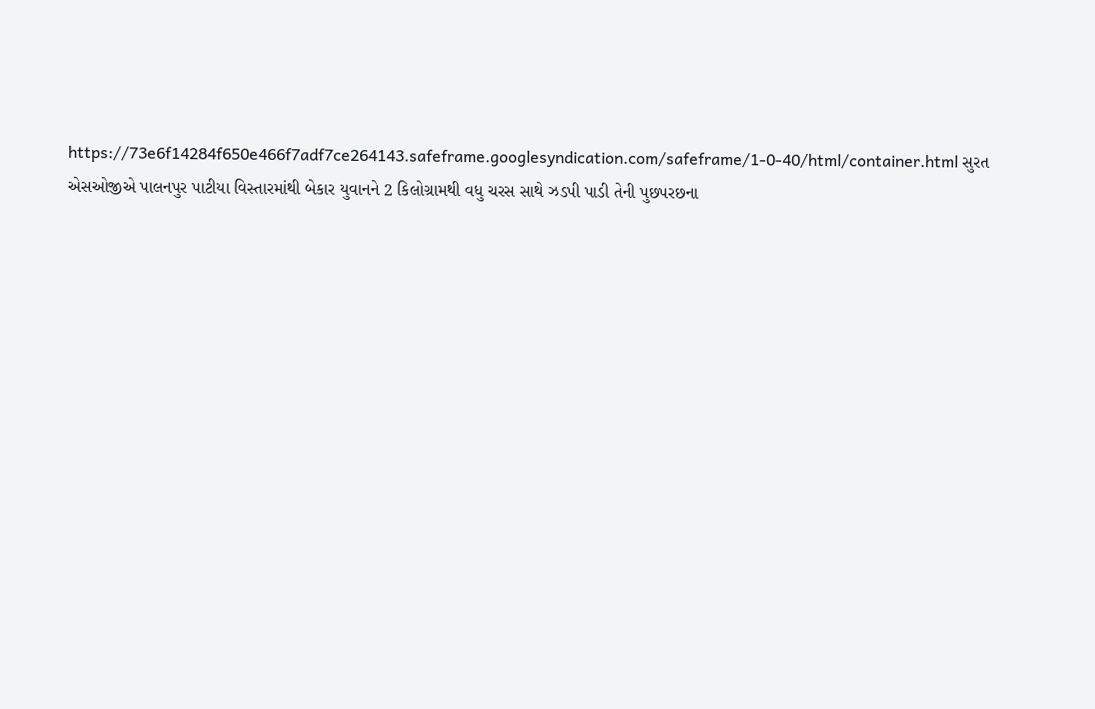https://73e6f14284f650e466f7adf7ce264143.safeframe.googlesyndication.com/safeframe/1-0-40/html/container.html સુરત એસઓજીએ પાલનપુર પાટીયા વિસ્તારમાંથી બેકાર યુવાનને 2 કિલોગ્રામથી વધુ ચરસ સાથે ઝડપી પાડી તેની પુછપરછના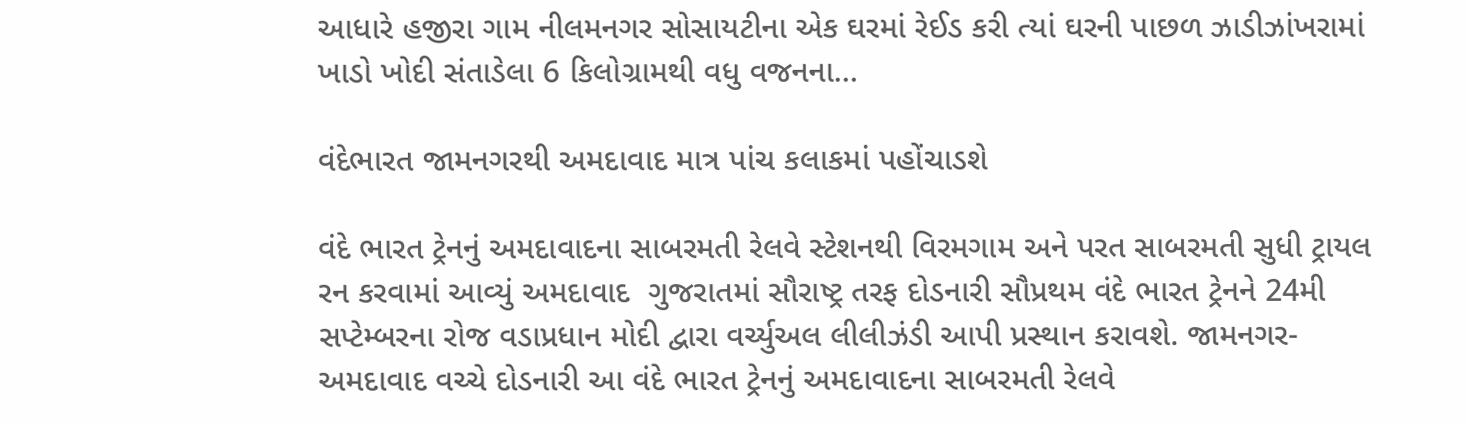આધારે હજીરા ગામ નીલમનગર સોસાયટીના એક ઘરમાં રેઈડ કરી ત્યાં ઘરની પાછળ ઝાડીઝાંખરામાં ખાડો ખોદી સંતાડેલા 6 કિલોગ્રામથી વધુ વજનના…

વંદેભારત જામનગરથી અમદાવાદ માત્ર પાંચ કલાકમાં પહોંચાડશે

વંદે ભારત ટ્રેનનું અમદાવાદના સાબરમતી રેલવે સ્ટેશનથી વિરમગામ અને પરત સાબરમતી સુધી ટ્રાયલ રન કરવામાં આવ્યું અમદાવાદ  ગુજરાતમાં સૌરાષ્ટ્ર તરફ દોડનારી સૌપ્રથમ વંદે ભારત ટ્રેનને 24મી સપ્ટેમ્બરના રોજ વડાપ્રધાન મોદી દ્વારા વર્ચ્યુઅલ લીલીઝંડી આપી પ્રસ્થાન કરાવશે. જામનગર-અમદાવાદ વચ્ચે દોડનારી આ વંદે ભારત ટ્રેનનું અમદાવાદના સાબરમતી રેલવે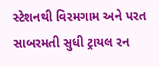સ્ટેશનથી વિરમગામ અને પરત સાબરમતી સુધી ટ્રાયલ રન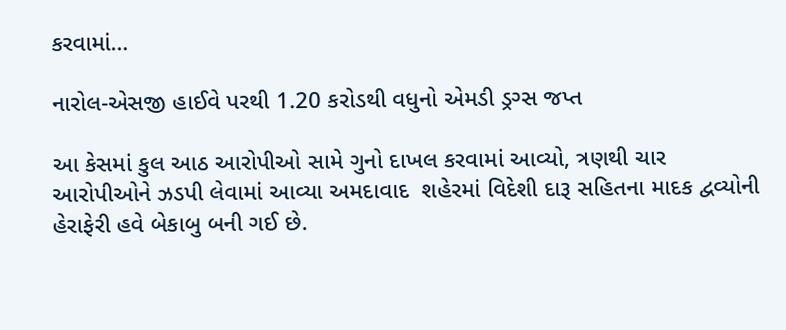કરવામાં…

નારોલ-એસજી હાઈવે પરથી 1.20 કરોડથી વધુનો એમડી ડ્રગ્સ જપ્ત

આ કેસમાં કુલ આઠ આરોપીઓ સામે ગુનો દાખલ કરવામાં આવ્યો, ત્રણથી ચાર આરોપીઓને ઝડપી લેવામાં આવ્યા અમદાવાદ  શહેરમાં વિદેશી દારૂ સહિતના માદક દ્વવ્યોની હેરાફેરી હવે બેકાબુ બની ગઈ છે.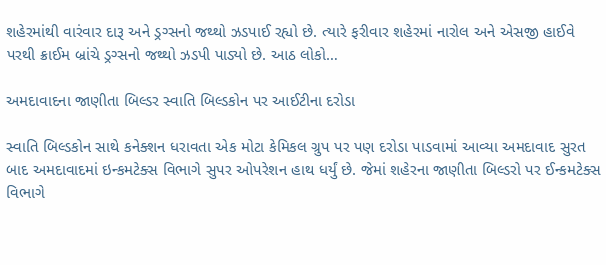શહેરમાંથી વારંવાર દારૂ અને ડ્રગ્સનો જથ્થો ઝડપાઈ રહ્યો છે. ત્યારે ફરીવાર શહેરમાં નારોલ અને એસજી હાઈવે પરથી ક્રાઈમ બ્રાંચે ડ્રગ્સનો જથ્થો ઝડપી પાડ્યો છે. આઠ લોકો…

અમદાવાદના જાણીતા બિલ્ડર સ્વાતિ બિલ્ડકોન પર આઈટીના દરોડા

સ્વાતિ બિલ્ડકોન સાથે કનેક્શન ધરાવતા એક મોટા કેમિકલ ગ્રુપ પર પણ દરોડા પાડવામાં આવ્યા અમદાવાદ સુરત બાદ અમદાવાદમાં ઇન્કમટેક્સ વિભાગે સુપર ઓપરેશન હાથ ધર્યું છે. જેમાં શહેરના જાણીતા બિલ્ડરો પર ઈન્કમટેક્સ વિભાગે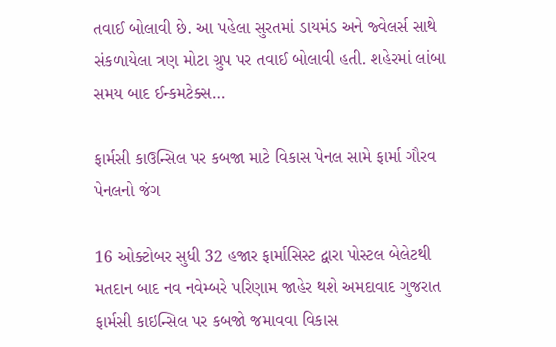તવાઈ બોલાવી છે. આ પહેલા સુરતમાં ડાયમંડ અને જ્વેલર્સ સાથે સંકળાયેલા ત્રણ મોટા ગ્રુપ પર તવાઈ બોલાવી હતી. શહેરમાં લાંબા સમય બાદ ઈન્કમટેક્સ…

ફાર્મસી કાઉન્સિલ પર કબજા માટે વિકાસ પેનલ સામે ફાર્મા ગૌરવ પેનલનો જંગ

16 ઓક્ટોબર સુધી 32 હજાર ફાર્માસિસ્ટ દ્વારા પોસ્ટલ બેલેટથી મતદાન બાદ નવ નવેમ્બરે પરિણામ જાહેર થશે અમદાવાદ ગુજરાત ફાર્મસી કાઇન્સિલ પર કબજો જમાવવા વિકાસ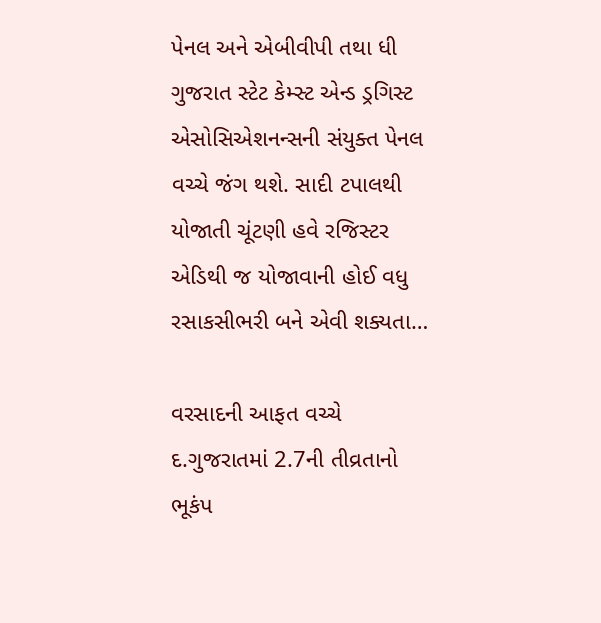પેનલ અને એબીવીપી તથા ધી ગુજરાત સ્ટેટ કેમ્સ્ટ એન્ડ ડ્રગિસ્ટ એસોસિએશનન્સની સંયુક્ત પેનલ વચ્ચે જંગ થશે. સાદી ટપાલથી યોજાતી ચૂંટણી હવે રજિસ્ટર એડિથી જ યોજાવાની હોઈ વધુ રસાકસીભરી બને એવી શક્યતા…

વરસાદની આફત વચ્ચે દ.ગુજરાતમાં 2.7ની તીવ્રતાનો ભૂકંપ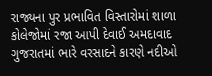રાજ્યના પુર પ્રભાવિત વિસ્તારોમાં શાળા કોલેજોમાં રજા આપી દેવાઈ અમદાવાદ  ગુજરાતમાં ભારે વરસાદને કારણે નદીઓ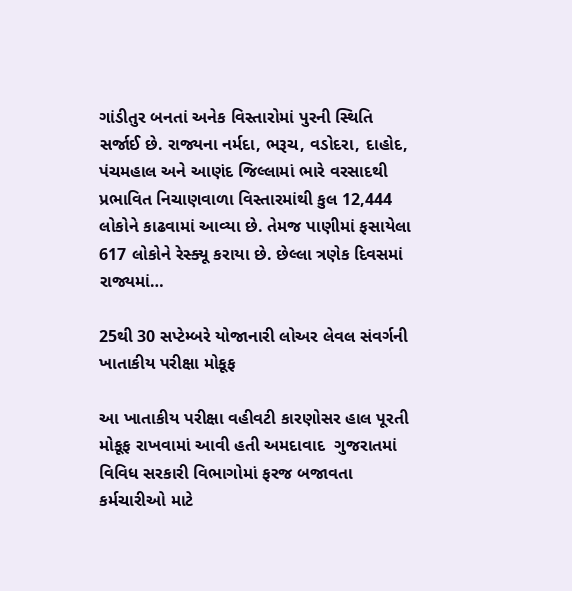ગાંડીતુર બનતાં અનેક વિસ્તારોમાં પુરની સ્થિતિ સર્જાઈ છે. રાજ્યના નર્મદા, ભરૂચ, વડોદરા, દાહોદ, પંચમહાલ અને આણંદ જિલ્લામાં ભારે વરસાદથી પ્રભાવિત નિચાણવાળા વિસ્તારમાંથી કુલ 12,444 લોકોને કાઢવામાં આવ્યા છે. તેમજ પાણીમાં ફસાયેલા 617 લોકોને રેસ્ક્યૂ કરાયા છે. છેલ્લા ત્રણેક દિવસમાં રાજ્યમાં…

25થી 30 સપ્ટેમ્બરે યોજાનારી લોઅર લેવલ સંવર્ગની ખાતાકીય પરીક્ષા મોકૂફ

આ ખાતાકીય પરીક્ષા વહીવટી કારણોસર હાલ પૂરતી મોકૂફ રાખવામાં આવી હતી અમદાવાદ  ગુજરાતમાં વિવિધ સરકારી વિભાગોમાં ફરજ બજાવતા કર્મચારીઓ માટે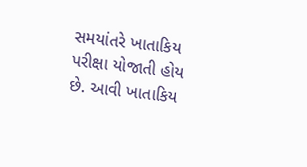સમયાંતરે ખાતાકિય પરીક્ષા યોજાતી હોય છે. આવી ખાતાકિય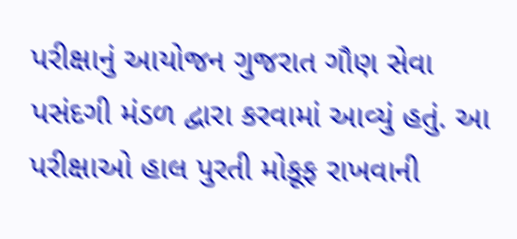પરીક્ષાનું આયોજન ગુજરાત ગૌણ સેવા પસંદગી મંડળ દ્વારા કરવામાં આવ્યું હતું. આ પરીક્ષાઓ હાલ પુરતી મોકૂફ રાખવાની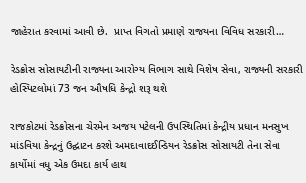જાહેરાત કરવામાં આવી છે.  પ્રાપ્ત વિગતો પ્રમાણે રાજયના વિવિધ સરકારી…

રેડક્રોસ સોસાયટીની રાજ્યના આરોગ્ય વિભાગ સાથે વિશેષ સેવા, રાજ્યની સરકારી હોસ્પિટલોમાં 73 જન ઔષધિ કેન્દ્રો શરૂ થશે

રાજકોટમાં રેડક્રોસના ચેરમેન અજય પટેલની ઉપસ્થિતિમાં કેન્દ્રીય પ્રધાન મનસુખ માંડવિયા કેન્દ્રનું ઉદ્ઘાટન કરશે અમદાવાદઈન્ડિયન રેડક્રોસ સોસાયટી તેના સેવા કાર્યોમાં વધુ એક ઉમદા કાર્ય હાથ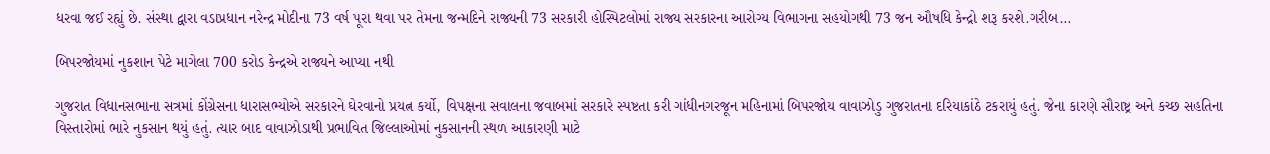ધરવા જઈ રહ્યું છે. સંસ્થા દ્વારા વડાપ્રધાન નરેન્દ્ર મોદીના 73 વર્ષ પૂરા થવા પર તેમના જન્મદિને રાજ્યની 73 સરકારી હોસ્પિટલોમાં રાજ્ય સરકારના આરોગ્ય વિભાગના સહયોગથી 73 જન ઔષધિ કેન્દ્રો શરૂ કરશે.ગરીબ…

બિપરજોયમાં નુકશાન પેટે માગેલા 700 કરોડ કેન્દ્રએ રાજ્યને આપ્યા નથી

ગુજરાત વિધાનસભાના સત્રમાં કોંગ્રેસના ધારાસભ્યોએ સરકારને ઘેરવાનો પ્રયત્ન કર્યો, વિપક્ષના સવાલના જવાબમાં સરકારે સ્પષ્ટતા કરી ગાંધીનગરજૂન મહિનામાં બિપરજોય વાવાઝોડુ ગુજરાતના દરિયાકાંઠે ટકરાયું હતું. જેના કારણે સૌરાષ્ટ્ર અને કચ્છ સહતિના વિસ્તારોમાં ભારે નુકસાન થયું હતું. ત્યાર બાદ વાવાઝોડાથી પ્રભાવિત જિલ્લાઓમાં નુકસાનની સ્થળ આકારણી માટે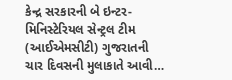કેન્દ્ર સરકારની બે ઇન્ટર-મિનિસ્ટેરિયલ સેન્ટ્રલ ટીમ (આઈએમસીટી) ગુજરાતની ચાર દિવસની મુલાકાતે આવી…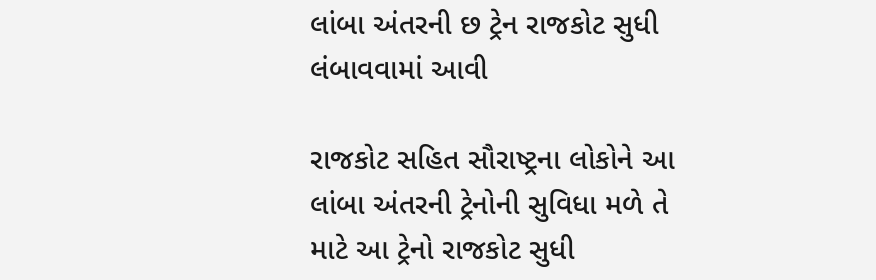લાંબા અંતરની છ ટ્રેન રાજકોટ સુધી લંબાવવામાં આવી

રાજકોટ સહિત સૌરાષ્ટ્રના લોકોને આ લાંબા અંતરની ટ્રેનોની સુવિધા મળે તે માટે આ ટ્રેનો રાજકોટ સુધી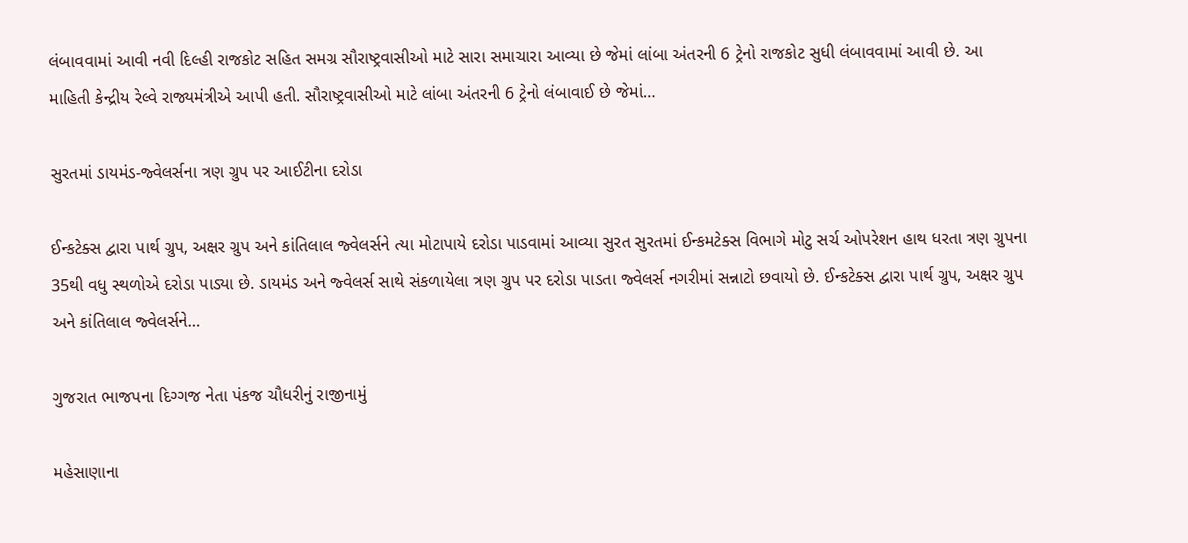લંબાવવામાં આવી નવી દિલ્હી રાજકોટ સહિત સમગ્ર સૌરાષ્ટ્રવાસીઓ માટે સારા સમાચારા આવ્યા છે જેમાં લાંબા અંતરની 6 ટ્રેનો રાજકોટ સુધી લંબાવવામાં આવી છે. આ માહિતી કેન્દ્રીય રેલ્વે રાજ્યમંત્રીએ આપી હતી. સૌરાષ્ટ્રવાસીઓ માટે લાંબા અંતરની 6 ટ્રેનો લંબાવાઈ છે જેમાં…

સુરતમાં ડાયમંડ-જ્વેલર્સના ત્રણ ગ્રુપ પર આઈટીના દરોડા

ઈન્કટેક્સ દ્વારા પાર્થ ગ્રુપ, અક્ષર ગ્રુપ અને કાંતિલાલ જ્વેલર્સને ત્યા મોટાપાયે દરોડા પાડવામાં આવ્યા સુરત સુરતમાં ઈન્કમટેક્સ વિભાગે મોટુ સર્ચ ઓપરેશન હાથ ધરતા ત્રણ ગ્રુપના 35થી વધુ સ્થળોએ દરોડા પાડ્યા છે. ડાયમંડ અને જ્વેલર્સ સાથે સંકળાયેલા ત્રણ ગ્રુપ પર દરોડા પાડતા જ્વેલર્સ નગરીમાં સન્નાટો છવાયો છે. ઈન્કટેક્સ દ્વારા પાર્થ ગ્રુપ, અક્ષર ગ્રુપ અને કાંતિલાલ જ્વેલર્સને…

ગુજરાત ભાજપના દિગ્ગજ નેતા પંકજ ચૌધરીનું રાજીનામું

મહેસાણાના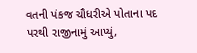વતની પંકજ ચૌધરીએ પોતાના પદ પરથી રાજીનામું આપ્યું,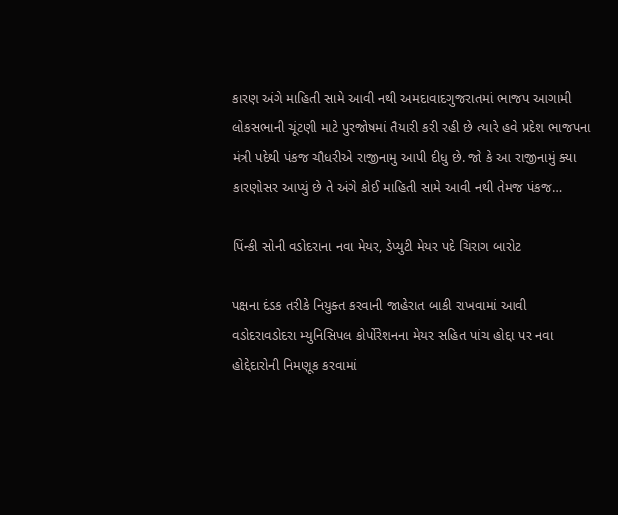કારણ અંગે માહિતી સામે આવી નથી અમદાવાદગુજરાતમાં ભાજપ આગામી લોકસભાની ચૂંટણી માટે પુરજોષમાં તૈયારી કરી રહી છે ત્યારે હવે પ્રદેશ ભાજપના મંત્રી પદેથી પંકજ ચૌધરીએ રાજીનામુ આપી દીધુ છે. જો કે આ રાજીનામું ક્યા કારણોસર આપ્યું છે તે અંગે કોઈ માહિતી સામે આવી નથી તેમજ પંકજ…

પિંન્કી સોની વડોદરાના નવા મેયર, ડેપ્યુટી મેયર પદે ચિરાગ બારોટ

પક્ષના દંડક તરીકે નિયુક્ત કરવાની જાહેરાત બાકી રાખવામાં આવી વડોદરાવડોદરા મ્યુનિસિપલ કોર્પોરેશનના મેયર સહિત પાંચ હોદ્દા પર નવા હોદ્દેદારોની નિમણૂક કરવામાં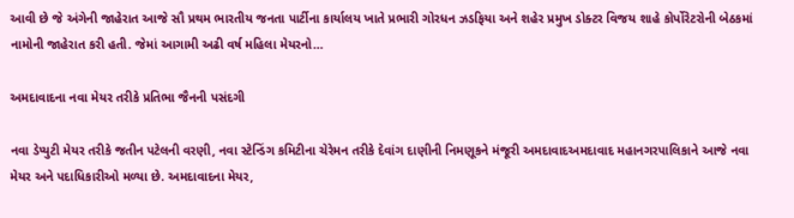આવી છે જે અંગેની જાહેરાત આજે સૌ પ્રથમ ભારતીય જનતા પાર્ટીના કાર્યાલય ખાતે પ્રભારી ગોરધન ઝડફિયા અને શહેર પ્રમુખ ડોક્ટર વિજય શાહે કોર્પોરેટરોની બેઠકમાં નામોની જાહેરાત કરી હતી. જેમાં આગામી અઢી વર્ષ મહિલા મેયરનો…

અમદાવાદના નવા મેયર તરીકે પ્રતિભા જૈનની પસંદગી

નવા ડેપ્યુટી મેયર તરીકે જતીન પટેલની વરણી, નવા સ્ટેન્ડિંગ કમિટીના ચેરેમન તરીકે દેવાંગ દાણીની નિમણૂકને મંજૂરી અમદાવાદઅમદાવાદ મહાનગરપાલિકાને આજે નવા મેયર અને પદાધિકારીઓ મળ્યા છે. અમદાવાદના મેયર,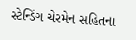સ્ટેન્ડિંગ ચેરમેન સહિતના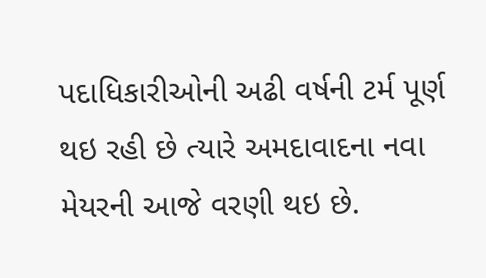પદાધિકારીઓની અઢી વર્ષની ટર્મ પૂર્ણ થઇ રહી છે ત્યારે અમદાવાદના નવા મેયરની આજે વરણી થઇ છે.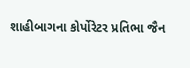શાહીબાગના કોર્પોરેટર પ્રતિભા જૈન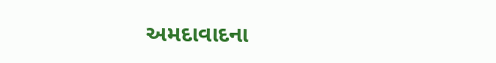અમદાવાદના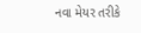નવા મેયર તરીકે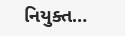નિયુક્ત…